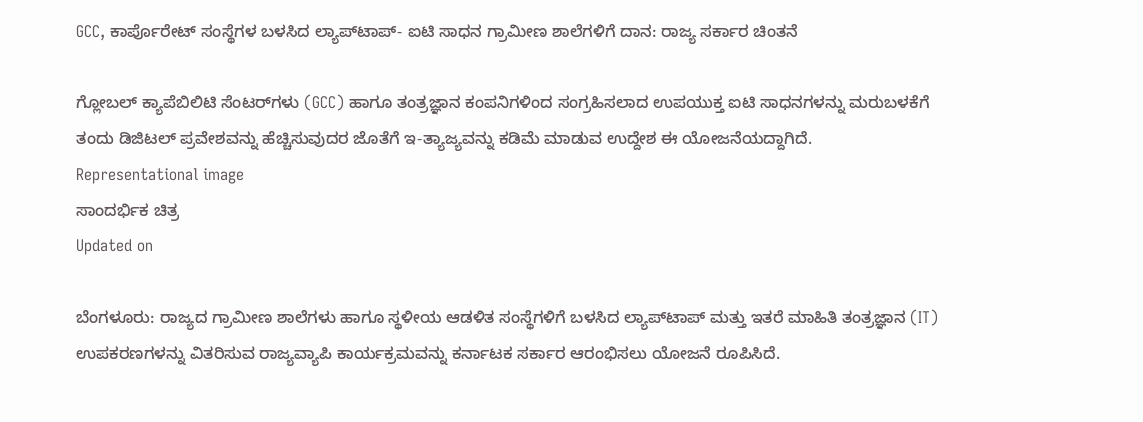GCC, ಕಾರ್ಪೊರೇಟ್ ಸಂಸ್ಥೆಗಳ ಬಳಸಿದ ಲ್ಯಾಪ್‌ಟಾಪ್‌- ಐಟಿ ಸಾಧನ ಗ್ರಾಮೀಣ ಶಾಲೆಗಳಿಗೆ ದಾನ: ರಾಜ್ಯ ಸರ್ಕಾರ ಚಿಂತನೆ

ಗ್ಲೋಬಲ್ ಕ್ಯಾಪೆಬಿಲಿಟಿ ಸೆಂಟರ್‌ಗಳು (GCC) ಹಾಗೂ ತಂತ್ರಜ್ಞಾನ ಕಂಪನಿಗಳಿಂದ ಸಂಗ್ರಹಿಸಲಾದ ಉಪಯುಕ್ತ ಐಟಿ ಸಾಧನಗಳನ್ನು ಮರುಬಳಕೆಗೆ ತಂದು ಡಿಜಿಟಲ್ ಪ್ರವೇಶವನ್ನು ಹೆಚ್ಚಿಸುವುದರ ಜೊತೆಗೆ ಇ-ತ್ಯಾಜ್ಯವನ್ನು ಕಡಿಮೆ ಮಾಡುವ ಉದ್ದೇಶ ಈ ಯೋಜನೆಯದ್ದಾಗಿದೆ.
Representational image
ಸಾಂದರ್ಭಿಕ ಚಿತ್ರ
Updated on

ಬೆಂಗಳೂರು: ರಾಜ್ಯದ ಗ್ರಾಮೀಣ ಶಾಲೆಗಳು ಹಾಗೂ ಸ್ಥಳೀಯ ಆಡಳಿತ ಸಂಸ್ಥೆಗಳಿಗೆ ಬಳಸಿದ ಲ್ಯಾಪ್‌ಟಾಪ್‌ ಮತ್ತು ಇತರೆ ಮಾಹಿತಿ ತಂತ್ರಜ್ಞಾನ (IT) ಉಪಕರಣಗಳನ್ನು ವಿತರಿಸುವ ರಾಜ್ಯವ್ಯಾಪಿ ಕಾರ್ಯಕ್ರಮವನ್ನು ಕರ್ನಾಟಕ ಸರ್ಕಾರ ಆರಂಭಿಸಲು ಯೋಜನೆ ರೂಪಿಸಿದೆ.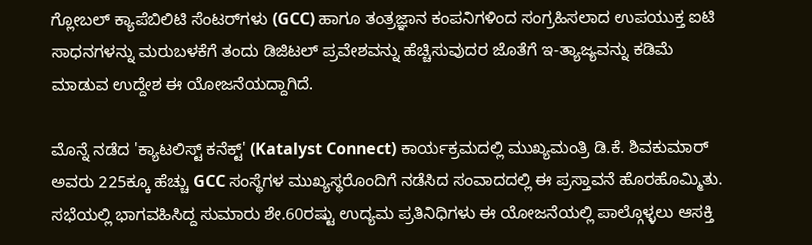ಗ್ಲೋಬಲ್ ಕ್ಯಾಪೆಬಿಲಿಟಿ ಸೆಂಟರ್‌ಗಳು (GCC) ಹಾಗೂ ತಂತ್ರಜ್ಞಾನ ಕಂಪನಿಗಳಿಂದ ಸಂಗ್ರಹಿಸಲಾದ ಉಪಯುಕ್ತ ಐಟಿ ಸಾಧನಗಳನ್ನು ಮರುಬಳಕೆಗೆ ತಂದು ಡಿಜಿಟಲ್ ಪ್ರವೇಶವನ್ನು ಹೆಚ್ಚಿಸುವುದರ ಜೊತೆಗೆ ಇ-ತ್ಯಾಜ್ಯವನ್ನು ಕಡಿಮೆ ಮಾಡುವ ಉದ್ದೇಶ ಈ ಯೋಜನೆಯದ್ದಾಗಿದೆ.

ಮೊನ್ನೆ ನಡೆದ 'ಕ್ಯಾಟಲಿಸ್ಟ್ ಕನೆಕ್ಟ್' (Katalyst Connect) ಕಾರ್ಯಕ್ರಮದಲ್ಲಿ ಮುಖ್ಯಮಂತ್ರಿ ಡಿ.ಕೆ. ಶಿವಕುಮಾರ್ ಅವರು 225ಕ್ಕೂ ಹೆಚ್ಚು GCC ಸಂಸ್ಥೆಗಳ ಮುಖ್ಯಸ್ಥರೊಂದಿಗೆ ನಡೆಸಿದ ಸಂವಾದದಲ್ಲಿ ಈ ಪ್ರಸ್ತಾವನೆ ಹೊರಹೊಮ್ಮಿತು. ಸಭೆಯಲ್ಲಿ ಭಾಗವಹಿಸಿದ್ದ ಸುಮಾರು ಶೇ.60ರಷ್ಟು ಉದ್ಯಮ ಪ್ರತಿನಿಧಿಗಳು ಈ ಯೋಜನೆಯಲ್ಲಿ ಪಾಲ್ಗೊಳ್ಳಲು ಆಸಕ್ತಿ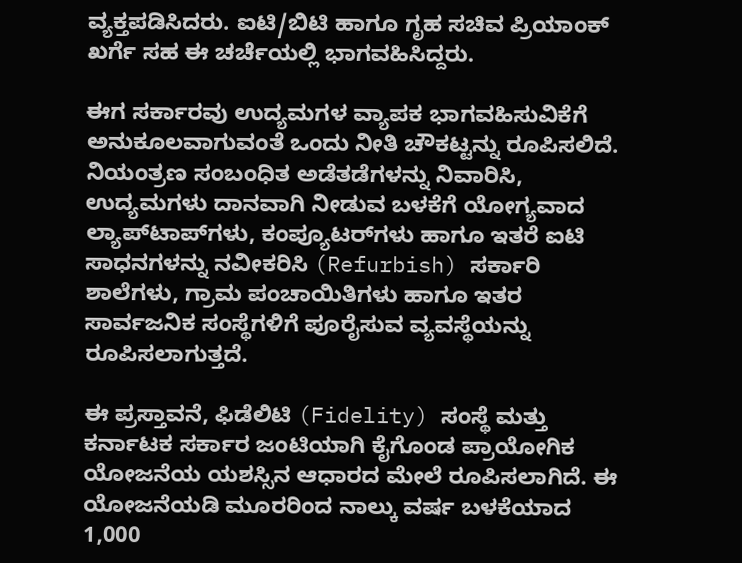ವ್ಯಕ್ತಪಡಿಸಿದರು. ಐಟಿ/ಬಿಟಿ ಹಾಗೂ ಗೃಹ ಸಚಿವ ಪ್ರಿಯಾಂಕ್ ಖರ್ಗೆ ಸಹ ಈ ಚರ್ಚೆಯಲ್ಲಿ ಭಾಗವಹಿಸಿದ್ದರು.

ಈಗ ಸರ್ಕಾರವು ಉದ್ಯಮಗಳ ವ್ಯಾಪಕ ಭಾಗವಹಿಸುವಿಕೆಗೆ ಅನುಕೂಲವಾಗುವಂತೆ ಒಂದು ನೀತಿ ಚೌಕಟ್ಟನ್ನು ರೂಪಿಸಲಿದೆ. ನಿಯಂತ್ರಣ ಸಂಬಂಧಿತ ಅಡೆತಡೆಗಳನ್ನು ನಿವಾರಿಸಿ, ಉದ್ಯಮಗಳು ದಾನವಾಗಿ ನೀಡುವ ಬಳಕೆಗೆ ಯೋಗ್ಯವಾದ ಲ್ಯಾಪ್‌ಟಾಪ್‌ಗಳು, ಕಂಪ್ಯೂಟರ್‌ಗಳು ಹಾಗೂ ಇತರೆ ಐಟಿ ಸಾಧನಗಳನ್ನು ನವೀಕರಿಸಿ (Refurbish) ಸರ್ಕಾರಿ ಶಾಲೆಗಳು, ಗ್ರಾಮ ಪಂಚಾಯಿತಿಗಳು ಹಾಗೂ ಇತರ ಸಾರ್ವಜನಿಕ ಸಂಸ್ಥೆಗಳಿಗೆ ಪೂರೈಸುವ ವ್ಯವಸ್ಥೆಯನ್ನು ರೂಪಿಸಲಾಗುತ್ತದೆ.

ಈ ಪ್ರಸ್ತಾವನೆ, ಫಿಡೆಲಿಟಿ (Fidelity) ಸಂಸ್ಥೆ ಮತ್ತು ಕರ್ನಾಟಕ ಸರ್ಕಾರ ಜಂಟಿಯಾಗಿ ಕೈಗೊಂಡ ಪ್ರಾಯೋಗಿಕ ಯೋಜನೆಯ ಯಶಸ್ಸಿನ ಆಧಾರದ ಮೇಲೆ ರೂಪಿಸಲಾಗಿದೆ. ಈ ಯೋಜನೆಯಡಿ ಮೂರರಿಂದ ನಾಲ್ಕು ವರ್ಷ ಬಳಕೆಯಾದ 1,000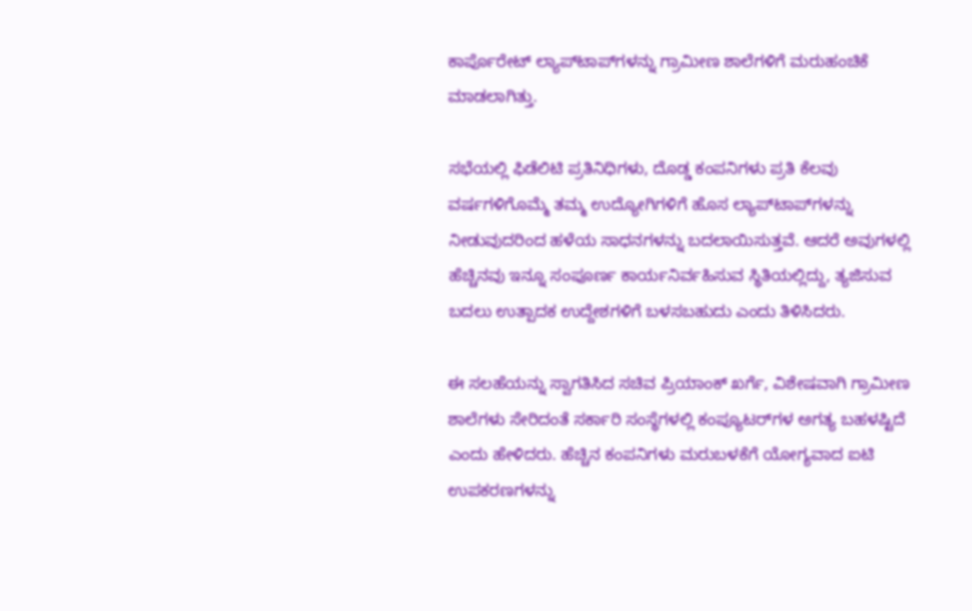ಕಾರ್ಪೊರೇಟ್ ಲ್ಯಾಪ್‌ಟಾಪ್‌ಗಳನ್ನು ಗ್ರಾಮೀಣ ಶಾಲೆಗಳಿಗೆ ಮರುಹಂಚಿಕೆ ಮಾಡಲಾಗಿತ್ತು.

ಸಭೆಯಲ್ಲಿ ಫಿಡೆಲಿಟಿ ಪ್ರತಿನಿಧಿಗಳು, ದೊಡ್ಡ ಕಂಪನಿಗಳು ಪ್ರತಿ ಕೆಲವು ವರ್ಷಗಳಿಗೊಮ್ಮೆ ತಮ್ಮ ಉದ್ಯೋಗಿಗಳಿಗೆ ಹೊಸ ಲ್ಯಾಪ್‌ಟಾಪ್‌ಗಳನ್ನು ನೀಡುವುದರಿಂದ ಹಳೆಯ ಸಾಧನಗಳನ್ನು ಬದಲಾಯಿಸುತ್ತವೆ. ಆದರೆ ಅವುಗಳಲ್ಲಿ ಹೆಚ್ಚಿನವು ಇನ್ನೂ ಸಂಪೂರ್ಣ ಕಾರ್ಯನಿರ್ವಹಿಸುವ ಸ್ಥಿತಿಯಲ್ಲಿದ್ದು, ತ್ಯಜಿಸುವ ಬದಲು ಉತ್ಪಾದಕ ಉದ್ದೇಶಗಳಿಗೆ ಬಳಸಬಹುದು ಎಂದು ತಿಳಿಸಿದರು.

ಈ ಸಲಹೆಯನ್ನು ಸ್ವಾಗತಿಸಿದ ಸಚಿವ ಪ್ರಿಯಾಂಕ್ ಖರ್ಗೆ, ವಿಶೇಷವಾಗಿ ಗ್ರಾಮೀಣ ಶಾಲೆಗಳು ಸೇರಿದಂತೆ ಸರ್ಕಾರಿ ಸಂಸ್ಥೆಗಳಲ್ಲಿ ಕಂಪ್ಯೂಟರ್‌ಗಳ ಅಗತ್ಯ ಬಹಳಷ್ಟಿದೆ ಎಂದು ಹೇಳಿದರು. ಹೆಚ್ಚಿನ ಕಂಪನಿಗಳು ಮರುಬಳಕೆಗೆ ಯೋಗ್ಯವಾದ ಐಟಿ ಉಪಕರಣಗಳನ್ನು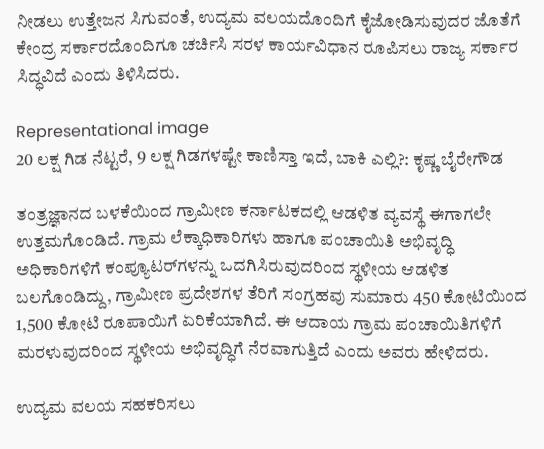ನೀಡಲು ಉತ್ತೇಜನ ಸಿಗುವಂತೆ, ಉದ್ಯಮ ವಲಯದೊಂದಿಗೆ ಕೈಜೋಡಿಸುವುದರ ಜೊತೆಗೆ ಕೇಂದ್ರ ಸರ್ಕಾರದೊಂದಿಗೂ ಚರ್ಚಿಸಿ ಸರಳ ಕಾರ್ಯವಿಧಾನ ರೂಪಿಸಲು ರಾಜ್ಯ ಸರ್ಕಾರ ಸಿದ್ಧವಿದೆ ಎಂದು ತಿಳಿಸಿದರು.

Representational image
20 ಲಕ್ಷ ಗಿಡ ನೆಟ್ಟರೆ, 9 ಲಕ್ಷ ಗಿಡಗಳಷ್ಟೇ ಕಾಣಿಸ್ತಾ ಇದೆ, ಬಾಕಿ ಎಲ್ಲಿ?: ಕೃಷ್ಣ ಬೈರೇಗೌಡ

ತಂತ್ರಜ್ಞಾನದ ಬಳಕೆಯಿಂದ ಗ್ರಾಮೀಣ ಕರ್ನಾಟಕದಲ್ಲಿ ಆಡಳಿತ ವ್ಯವಸ್ಥೆ ಈಗಾಗಲೇ ಉತ್ತಮಗೊಂಡಿದೆ. ಗ್ರಾಮ ಲೆಕ್ಕಾಧಿಕಾರಿಗಳು ಹಾಗೂ ಪಂಚಾಯಿತಿ ಅಭಿವೃದ್ಧಿ ಅಧಿಕಾರಿಗಳಿಗೆ ಕಂಪ್ಯೂಟರ್‌ಗಳನ್ನು ಒದಗಿಸಿರುವುದರಿಂದ ಸ್ಥಳೀಯ ಆಡಳಿತ ಬಲಗೊಂಡಿದ್ದು, ಗ್ರಾಮೀಣ ಪ್ರದೇಶಗಳ ತೆರಿಗೆ ಸಂಗ್ರಹವು ಸುಮಾರು 450 ಕೋಟಿಯಿಂದ 1,500 ಕೋಟಿ ರೂಪಾಯಿಗೆ ಏರಿಕೆಯಾಗಿದೆ. ಈ ಆದಾಯ ಗ್ರಾಮ ಪಂಚಾಯಿತಿಗಳಿಗೆ ಮರಳುವುದರಿಂದ ಸ್ಥಳೀಯ ಅಭಿವೃದ್ಧಿಗೆ ನೆರವಾಗುತ್ತಿದೆ ಎಂದು ಅವರು ಹೇಳಿದರು.

ಉದ್ಯಮ ವಲಯ ಸಹಕರಿಸಲು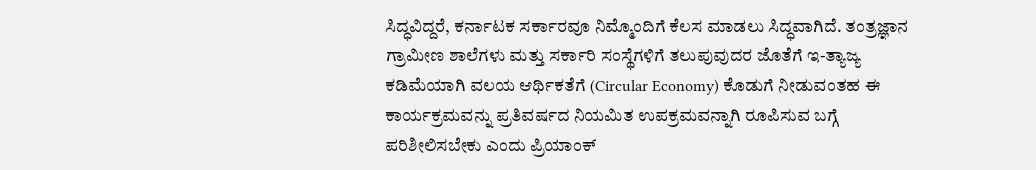ಸಿದ್ಧವಿದ್ದರೆ, ಕರ್ನಾಟಕ ಸರ್ಕಾರವೂ ನಿಮ್ಮೊಂದಿಗೆ ಕೆಲಸ ಮಾಡಲು ಸಿದ್ಧವಾಗಿದೆ. ತಂತ್ರಜ್ಞಾನ ಗ್ರಾಮೀಣ ಶಾಲೆಗಳು ಮತ್ತು ಸರ್ಕಾರಿ ಸಂಸ್ಥೆಗಳಿಗೆ ತಲುಪುವುದರ ಜೊತೆಗೆ ಇ-ತ್ಯಾಜ್ಯ ಕಡಿಮೆಯಾಗಿ ವಲಯ ಆರ್ಥಿಕತೆಗೆ (Circular Economy) ಕೊಡುಗೆ ನೀಡುವಂತಹ ಈ ಕಾರ್ಯಕ್ರಮವನ್ನು ಪ್ರತಿವರ್ಷದ ನಿಯಮಿತ ಉಪಕ್ರಮವನ್ನಾಗಿ ರೂಪಿಸುವ ಬಗ್ಗೆ ಪರಿಶೀಲಿಸಬೇಕು ಎಂದು ಪ್ರಿಯಾಂಕ್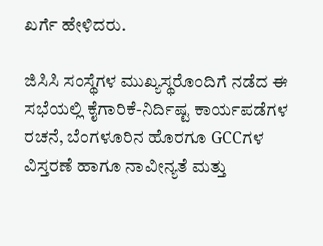ಖರ್ಗೆ ಹೇಳಿದರು.

ಜಿಸಿಸಿ ಸಂಸ್ಥೆಗಳ ಮುಖ್ಯಸ್ಥರೊಂದಿಗೆ ನಡೆದ ಈ ಸಭೆಯಲ್ಲಿ ಕೈಗಾರಿಕೆ-ನಿರ್ದಿಷ್ಟ ಕಾರ್ಯಪಡೆಗಳ ರಚನೆ, ಬೆಂಗಳೂರಿನ ಹೊರಗೂ GCCಗಳ ವಿಸ್ತರಣೆ ಹಾಗೂ ನಾವೀನ್ಯತೆ ಮತ್ತು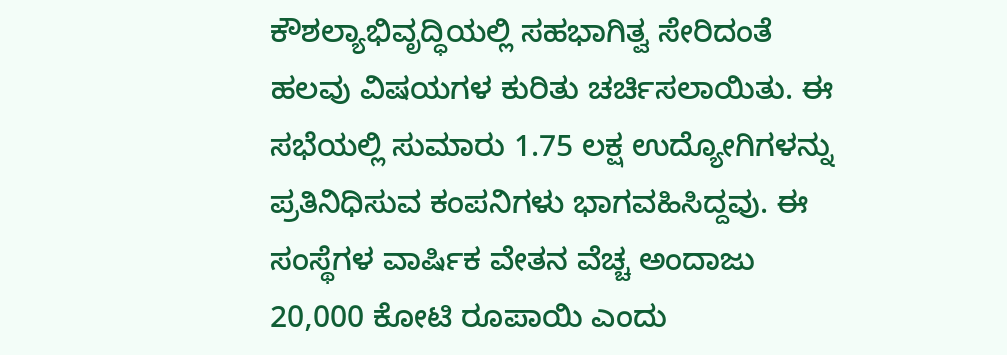ಕೌಶಲ್ಯಾಭಿವೃದ್ಧಿಯಲ್ಲಿ ಸಹಭಾಗಿತ್ವ ಸೇರಿದಂತೆ ಹಲವು ವಿಷಯಗಳ ಕುರಿತು ಚರ್ಚಿಸಲಾಯಿತು. ಈ ಸಭೆಯಲ್ಲಿ ಸುಮಾರು 1.75 ಲಕ್ಷ ಉದ್ಯೋಗಿಗಳನ್ನು ಪ್ರತಿನಿಧಿಸುವ ಕಂಪನಿಗಳು ಭಾಗವಹಿಸಿದ್ದವು. ಈ ಸಂಸ್ಥೆಗಳ ವಾರ್ಷಿಕ ವೇತನ ವೆಚ್ಚ ಅಂದಾಜು 20,000 ಕೋಟಿ ರೂಪಾಯಿ ಎಂದು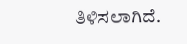ತಿಳಿಸಲಾಗಿದೆ.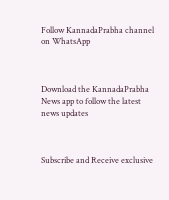Follow KannadaPrabha channel on WhatsApp



Download the KannadaPrabha News app to follow the latest news updates



Subscribe and Receive exclusive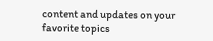content and updates on your favorite topics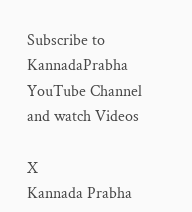Subscribe to KannadaPrabha YouTube Channel and watch Videos

X
Kannada Prabha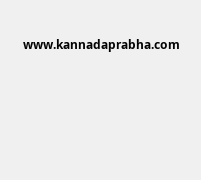www.kannadaprabha.com